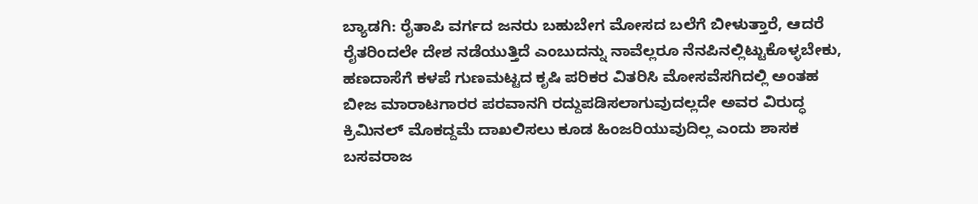ಬ್ಯಾಡಗಿ: ರೈತಾಪಿ ವರ್ಗದ ಜನರು ಬಹುಬೇಗ ಮೋಸದ ಬಲೆಗೆ ಬೀಳುತ್ತಾರೆ, ಆದರೆ ರೈತರಿಂದಲೇ ದೇಶ ನಡೆಯುತ್ತಿದೆ ಎಂಬುದನ್ನು ನಾವೆಲ್ಲರೂ ನೆನಪಿನಲ್ಲಿಟ್ಟುಕೊಳ್ಳಬೇಕು, ಹಣದಾಸೆಗೆ ಕಳಪೆ ಗುಣಮಟ್ಟದ ಕೃಷಿ ಪರಿಕರ ವಿತರಿಸಿ ಮೋಸವೆಸಗಿದಲ್ಲಿ ಅಂತಹ ಬೀಜ ಮಾರಾಟಗಾರರ ಪರವಾನಗಿ ರದ್ದುಪಡಿಸಲಾಗುವುದಲ್ಲದೇ ಅವರ ವಿರುದ್ಧ ಕ್ರಿಮಿನಲ್ ಮೊಕದ್ದಮೆ ದಾಖಲಿಸಲು ಕೂಡ ಹಿಂಜರಿಯುವುದಿಲ್ಲ ಎಂದು ಶಾಸಕ ಬಸವರಾಜ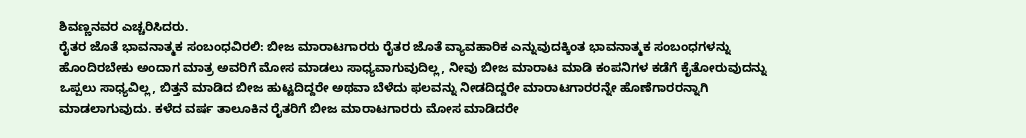ಶಿವಣ್ಣನವರ ಎಚ್ಚರಿಸಿದರು.
ರೈತರ ಜೊತೆ ಭಾವನಾತ್ಮಕ ಸಂಬಂಧವಿರಲಿ: ಬೀಜ ಮಾರಾಟಗಾರರು ರೈತರ ಜೊತೆ ವ್ಯಾವಹಾರಿಕ ಎನ್ನುವುದಕ್ಕಿಂತ ಭಾವನಾತ್ಮಕ ಸಂಬಂಧಗಳನ್ನು ಹೊಂದಿರಬೇಕು ಅಂದಾಗ ಮಾತ್ರ ಅವರಿಗೆ ಮೋಸ ಮಾಡಲು ಸಾಧ್ಯವಾಗುವುದಿಲ್ಲ, ನೀವು ಬೀಜ ಮಾರಾಟ ಮಾಡಿ ಕಂಪನಿಗಳ ಕಡೆಗೆ ಕೈತೋರುವುದನ್ನು ಒಪ್ಪಲು ಸಾಧ್ಯವಿಲ್ಲ, ಬಿತ್ತನೆ ಮಾಡಿದ ಬೀಜ ಹುಟ್ಟದಿದ್ದರೇ ಅಥವಾ ಬೆಳೆದು ಫಲವನ್ನು ನೀಡದಿದ್ದರೇ ಮಾರಾಟಗಾರರನ್ನೇ ಹೊಣೆಗಾರರನ್ನಾಗಿ ಮಾಡಲಾಗುವುದು. ಕಳೆದ ವರ್ಷ ತಾಲೂಕಿನ ರೈತರಿಗೆ ಬೀಜ ಮಾರಾಟಗಾರರು ಮೋಸ ಮಾಡಿದರೇ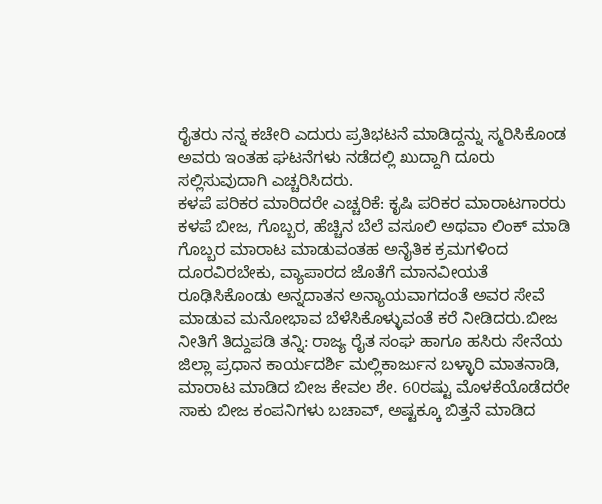ರೈತರು ನನ್ನ ಕಚೇರಿ ಎದುರು ಪ್ರತಿಭಟನೆ ಮಾಡಿದ್ದನ್ನು ಸ್ಮರಿಸಿಕೊಂಡ ಅವರು ಇಂತಹ ಘಟನೆಗಳು ನಡೆದಲ್ಲಿ ಖುದ್ದಾಗಿ ದೂರು ಸಲ್ಲಿಸುವುದಾಗಿ ಎಚ್ಚರಿಸಿದರು.
ಕಳಪೆ ಪರಿಕರ ಮಾರಿದರೇ ಎಚ್ಚರಿಕೆ: ಕೃಷಿ ಪರಿಕರ ಮಾರಾಟಗಾರರು ಕಳಪೆ ಬೀಜ, ಗೊಬ್ಬರ, ಹೆಚ್ಚಿನ ಬೆಲೆ ವಸೂಲಿ ಅಥವಾ ಲಿಂಕ್ ಮಾಡಿ ಗೊಬ್ಬರ ಮಾರಾಟ ಮಾಡುವಂತಹ ಅನೈತಿಕ ಕ್ರಮಗಳಿಂದ ದೂರವಿರಬೇಕು, ವ್ಯಾಪಾರದ ಜೊತೆಗೆ ಮಾನವೀಯತೆ ರೂಢಿಸಿಕೊಂಡು ಅನ್ನದಾತನ ಅನ್ಯಾಯವಾಗದಂತೆ ಅವರ ಸೇವೆ ಮಾಡುವ ಮನೋಭಾವ ಬೆಳೆಸಿಕೊಳ್ಳುವಂತೆ ಕರೆ ನೀಡಿದರು.ಬೀಜ ನೀತಿಗೆ ತಿದ್ದುಪಡಿ ತನ್ನಿ: ರಾಜ್ಯ ರೈತ ಸಂಘ ಹಾಗೂ ಹಸಿರು ಸೇನೆಯ ಜಿಲ್ಲಾ ಪ್ರಧಾನ ಕಾರ್ಯದರ್ಶಿ ಮಲ್ಲಿಕಾರ್ಜುನ ಬಳ್ಳಾರಿ ಮಾತನಾಡಿ, ಮಾರಾಟ ಮಾಡಿದ ಬೀಜ ಕೇವಲ ಶೇ. 60ರಷ್ಟು ಮೊಳಕೆಯೊಡೆದರೇ ಸಾಕು ಬೀಜ ಕಂಪನಿಗಳು ಬಚಾವ್, ಅಷ್ಟಕ್ಕೂ ಬಿತ್ತನೆ ಮಾಡಿದ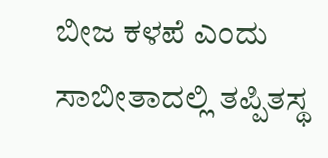ಬೀಜ ಕಳಪೆ ಎಂದು ಸಾಬೀತಾದಲ್ಲಿ ತಪ್ಪಿತಸ್ಥ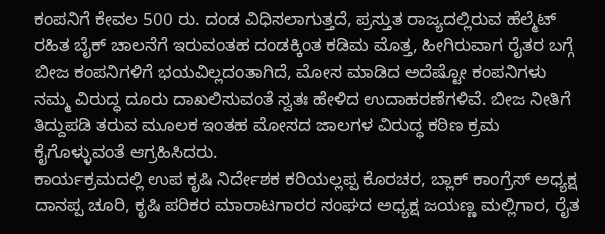ಕಂಪನಿಗೆ ಕೇವಲ 500 ರು. ದಂಡ ವಿಧಿಸಲಾಗುತ್ತದೆ, ಪ್ರಸ್ತುತ ರಾಜ್ಯದಲ್ಲಿರುವ ಹೆಲ್ಮೆಟ್ ರಹಿತ ಬೈಕ್ ಚಾಲನೆಗೆ ಇರುವಂತಹ ದಂಡಕ್ಕಿಂತ ಕಡಿಮ ಮೊತ್ತ, ಹೀಗಿರುವಾಗ ರೈತರ ಬಗ್ಗೆ ಬೀಜ ಕಂಪನಿಗಳಿಗೆ ಭಯವಿಲ್ಲದಂತಾಗಿದೆ, ಮೋಸ ಮಾಡಿದ ಅದೆಷ್ಟೋ ಕಂಪನಿಗಳು ನಮ್ಮ ವಿರುದ್ಧ ದೂರು ದಾಖಲಿಸುವಂತೆ ಸ್ವತಃ ಹೇಳಿದ ಉದಾಹರಣೆಗಳಿವೆ. ಬೀಜ ನೀತಿಗೆ ತಿದ್ದುಪಡಿ ತರುವ ಮೂಲಕ ಇಂತಹ ಮೋಸದ ಜಾಲಗಳ ವಿರುದ್ಧ ಕಠಿಣ ಕ್ರಮ ಕೈಗೊಳ್ಳುವಂತೆ ಆಗ್ರಹಿಸಿದರು.
ಕಾರ್ಯಕ್ರಮದಲ್ಲಿ ಉಪ ಕೃಷಿ ನಿರ್ದೇಶಕ ಕರಿಯಲ್ಲಪ್ಪ ಕೊರಚರ, ಬ್ಲಾಕ್ ಕಾಂಗ್ರೆಸ್ ಅಧ್ಯಕ್ಷ ದಾನಪ್ಪ ಚೂರಿ, ಕೃಷಿ ಪರಿಕರ ಮಾರಾಟಗಾರರ ಸಂಘದ ಅಧ್ಯಕ್ಷ ಜಯಣ್ಣ ಮಲ್ಲಿಗಾರ, ರೈತ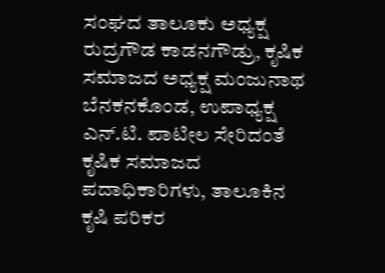ಸಂಘದ ತಾಲೂಕು ಅಧ್ಯಕ್ಷ ರುದ್ರಗೌಡ ಕಾಡನಗೌಡ್ರು, ಕೃಷಿಕ ಸಮಾಜದ ಅಧ್ಯಕ್ಷ ಮಂಜುನಾಥ ಬೆನಕನಕೊಂಡ, ಉಪಾಧ್ಯಕ್ಷ ಎನ್.ಟಿ. ಪಾಟೀಲ ಸೇರಿದಂತೆ ಕೃಷಿಕ ಸಮಾಜದ ಪದಾಧಿಕಾರಿಗಳು, ತಾಲೂಕಿನ ಕೃಷಿ ಪರಿಕರ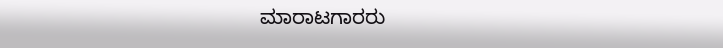ಮಾರಾಟಗಾರರು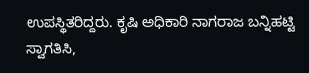ಉಪಸ್ಥಿತರಿದ್ದರು. ಕೃಷಿ ಅಧಿಕಾರಿ ನಾಗರಾಜ ಬನ್ನಿಹಟ್ಟಿ ಸ್ವಾಗತಿಸಿ,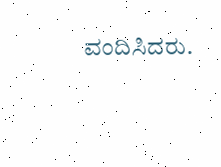ವಂದಿಸಿದರು.